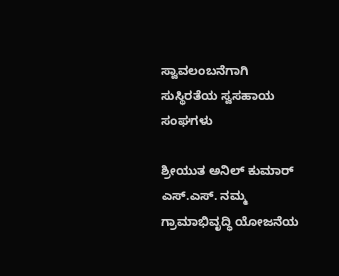ಸ್ವಾವಲಂಬನೆಗಾಗಿ ಸುಸ್ಥಿರತೆಯ ಸ್ವಸಹಾಯ ಸಂಘಗಳು

ಶ್ರೀಯುತ ಅನಿಲ್ ಕುಮಾರ್ ಎಸ್.ಎಸ್. ನಮ್ಮ ಗ್ರಾಮಾಭಿವೃದ್ಧಿ ಯೋಜನೆಯ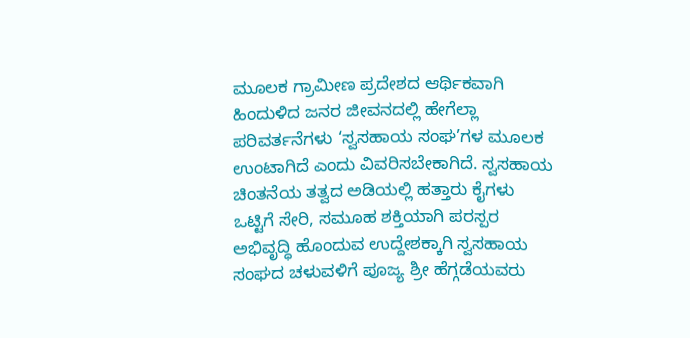ಮೂಲಕ ಗ್ರಾಮೀಣ ಪ್ರದೇಶದ ಆರ್ಥಿಕವಾಗಿ ಹಿಂದುಳಿದ ಜನರ ಜೀವನದಲ್ಲಿ ಹೇಗೆಲ್ಲಾ ಪರಿವರ್ತನೆಗಳು ‘ಸ್ವಸಹಾಯ ಸಂಘ’ಗಳ ಮೂಲಕ ಉಂಟಾಗಿದೆ ಎಂದು ವಿವರಿಸಬೇಕಾಗಿದೆ. ಸ್ವಸಹಾಯ ಚಿಂತನೆಯ ತತ್ವದ ಅಡಿಯಲ್ಲಿ ಹತ್ತಾರು ಕೈಗಳು ಒಟ್ಟಿಗೆ ಸೇರಿ, ಸಮೂಹ ಶಕ್ತಿಯಾಗಿ ಪರಸ್ಪರ ಅಭಿವೃದ್ಧಿ ಹೊಂದುವ ಉದ್ದೇಶಕ್ಕಾಗಿ ಸ್ವಸಹಾಯ ಸಂಘದ ಚಳುವಳಿಗೆ ಪೂಜ್ಯ ಶ್ರೀ ಹೆಗ್ಗಡೆಯವರು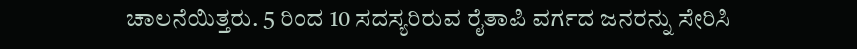ಚಾಲನೆಯಿತ್ತರು. 5 ರಿಂದ 10 ಸದಸ್ಯರಿರುವ ರೈತಾಪಿ ವರ್ಗದ ಜನರನ್ನು ಸೇರಿಸಿ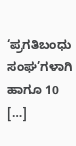‘ಪ್ರಗತಿಬಂಧು ಸಂಘ’ಗಳಾಗಿ ಹಾಗೂ 10 […]